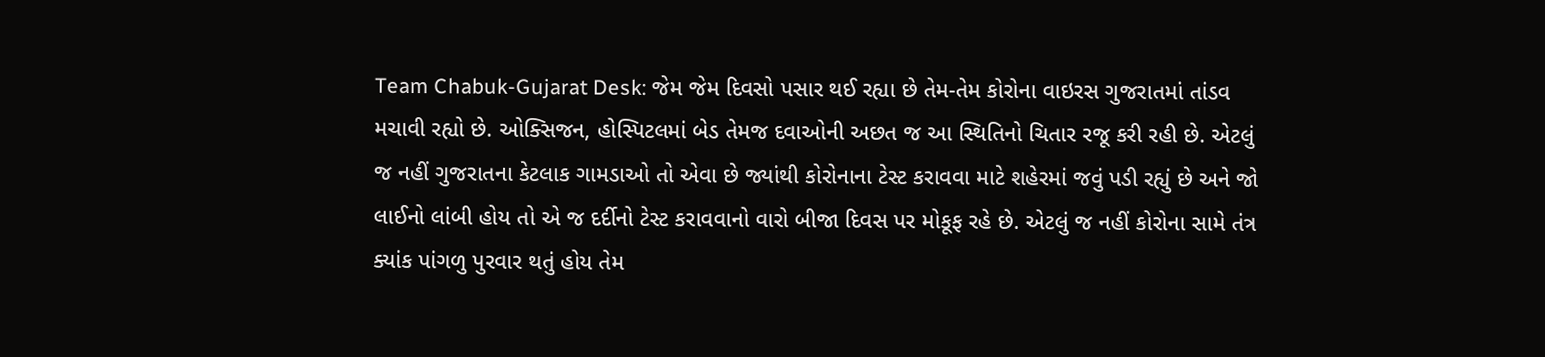Team Chabuk-Gujarat Desk: જેમ જેમ દિવસો પસાર થઈ રહ્યા છે તેમ-તેમ કોરોના વાઇરસ ગુજરાતમાં તાંડવ મચાવી રહ્યો છે. ઓક્સિજન, હોસ્પિટલમાં બેડ તેમજ દવાઓની અછત જ આ સ્થિતિનો ચિતાર રજૂ કરી રહી છે. એટલું જ નહીં ગુજરાતના કેટલાક ગામડાઓ તો એવા છે જ્યાંથી કોરોનાના ટેસ્ટ કરાવવા માટે શહેરમાં જવું પડી રહ્યું છે અને જો લાઈનો લાંબી હોય તો એ જ દર્દીનો ટેસ્ટ કરાવવાનો વારો બીજા દિવસ પર મોકૂફ રહે છે. એટલું જ નહીં કોરોના સામે તંત્ર ક્યાંક પાંગળુ પુરવાર થતું હોય તેમ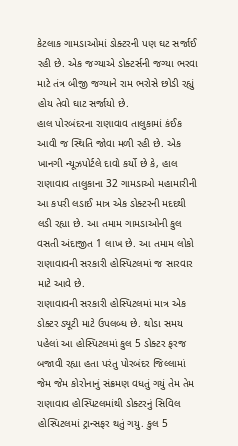કેટલાક ગામડાઓમાં ડોક્ટરની પણ ઘટ સર્જાઈ રહી છે. એક જગ્યાએ ડોક્ટર્સની જગ્યા ભરવા માટે તંત્ર બીજી જગ્યાને રામ ભરોસે છોડી રહ્યું હોય તેવો ઘાટ સર્જાયો છે.
હાલ પોરબંદરના રાણાવાવ તાલુકામાં કંઈક આવી જ સ્થિતિ જોવા મળી રહી છે. એક ખાનગી ન્યૂઝપોર્ટલે દાવો કર્યો છે કે, હાલ રાણાવાવ તાલુકાના 32 ગામડાઓ મહામારીની આ કપરી લડાઈ માત્ર એક ડોક્ટરની મદદથી લડી રહ્યા છે. આ તમામ ગામડાઓની કુલ વસતી અંદાજીત 1 લાખ છે. આ તમામ લોકો રાણાવાવની સરકારી હોસ્પિટલમાં જ સારવાર માટે આવે છે.
રાણાવાવની સરકારી હોસ્પિટલમાં માત્ર એક ડોક્ટર ડ્યૂટી માટે ઉપલબ્ધ છે. થોડા સમય પહેલાં આ હોસ્પિટલમાં કુલ 5 ડોક્ટર ફરજ બજાવી રહ્યા હતા પરંતુ પોરબંદર જિલ્લામાં જેમ જેમ કોરોનાનું સંક્રમણ વધતું ગયું તેમ તેમ રાણાવાવ હોસ્પિટલમાંથી ડોક્ટરનું સિવિલ હોસ્પિટલમાં ટ્રાન્સફર થતું ગયુ. કુલ 5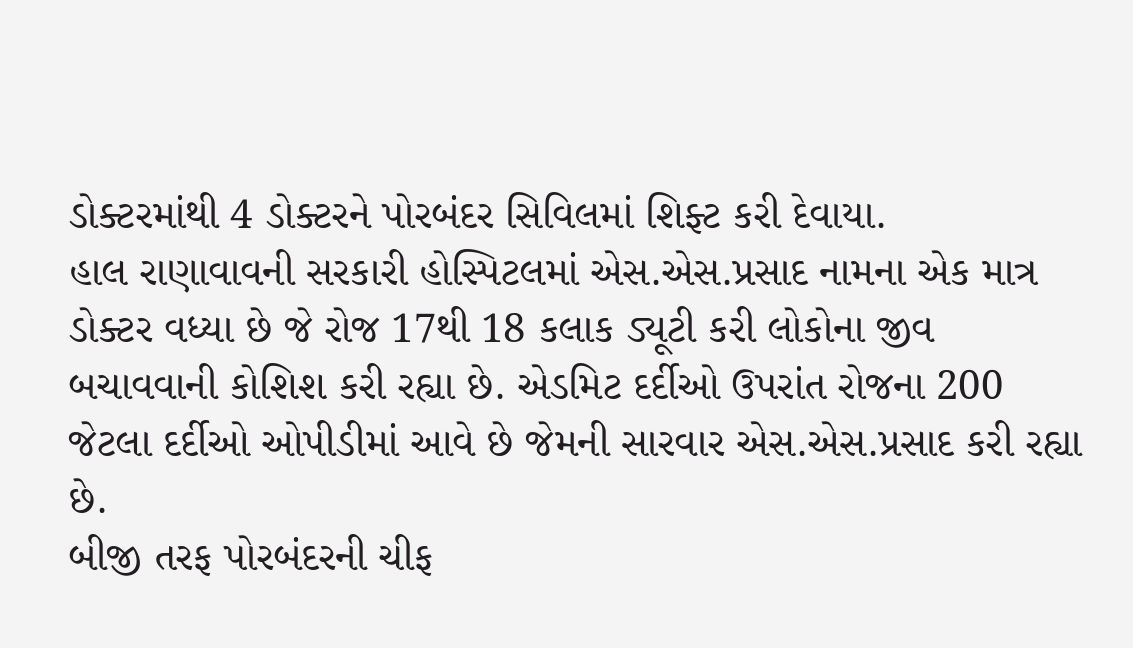ડોક્ટરમાંથી 4 ડોક્ટરને પોરબંદર સિવિલમાં શિફ્ટ કરી દેવાયા.
હાલ રાણાવાવની સરકારી હોસ્પિટલમાં એસ.એસ.પ્રસાદ નામના એક માત્ર ડોક્ટર વધ્યા છે જે રોજ 17થી 18 કલાક ડ્યૂટી કરી લોકોના જીવ બચાવવાની કોશિશ કરી રહ્યા છે. એડમિટ દર્દીઓ ઉપરાંત રોજના 200 જેટલા દર્દીઓ ઓપીડીમાં આવે છે જેમની સારવાર એસ.એસ.પ્રસાદ કરી રહ્યા છે.
બીજી તરફ પોરબંદરની ચીફ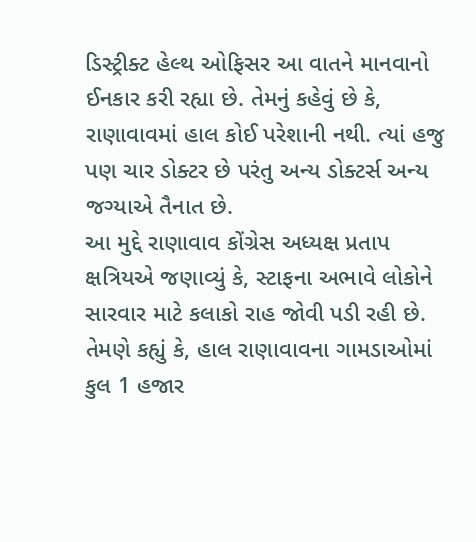ડિસ્ટ્રીક્ટ હેલ્થ ઓફિસર આ વાતને માનવાનો ઈનકાર કરી રહ્યા છે. તેમનું કહેવું છે કે, રાણાવાવમાં હાલ કોઈ પરેશાની નથી. ત્યાં હજુ પણ ચાર ડોક્ટર છે પરંતુ અન્ય ડોક્ટર્સ અન્ય જગ્યાએ તૈનાત છે.
આ મુદ્દે રાણાવાવ કોંગ્રેસ અધ્યક્ષ પ્રતાપ ક્ષત્રિયએ જણાવ્યું કે, સ્ટાફના અભાવે લોકોને સારવાર માટે કલાકો રાહ જોવી પડી રહી છે. તેમણે કહ્યું કે, હાલ રાણાવાવના ગામડાઓમાં કુલ 1 હજાર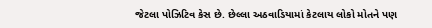જેટલા પોઝિટિવ કેસ છે. છેલ્લા અઠવાડિયામાં કેટલાય લોકો મોતને પણ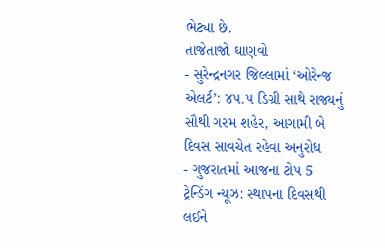ભેટ્યા છે.
તાજેતાજો ઘાણવો
- સુરેન્દ્રનગર જિલ્લામાં ‘ઓરેન્જ એલર્ટ’: ૪૫.૫ ડિગ્રી સાથે રાજ્યનું સૌથી ગરમ શહેર, આગામી બે દિવસ સાવચેત રહેવા અનુરોધ
- ગુજરાતમાં આજના ટોપ 5 ટ્રેન્ડિંગ ન્યૂઝ: સ્થાપના દિવસથી લઈને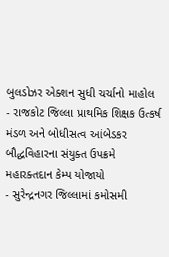બુલડોઝર એક્શન સુધી ચર્ચાનો માહોલ
- રાજકોટ જિલ્લા પ્રાથમિક શિક્ષક ઉત્કર્ષ મંડળ અને બોધીસત્વ આંબેડકર બૌદ્ધવિહારના સંયુક્ત ઉપક્રમે મહારક્તદાન કેમ્પ યોજાયો
- સુરેન્દ્રનગર જિલ્લામાં કમોસમી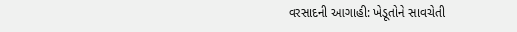વરસાદની આગાહી: ખેડૂતોને સાવચેતી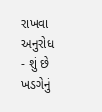રાખવા અનુરોધ
- શું છે ખડગેનું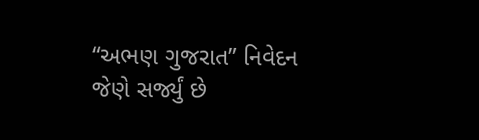“અભણ ગુજરાત” નિવેદન જેણે સર્જ્યું છે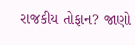રાજકીય તોફાન? જાણો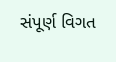સંપૂર્ણ વિગત